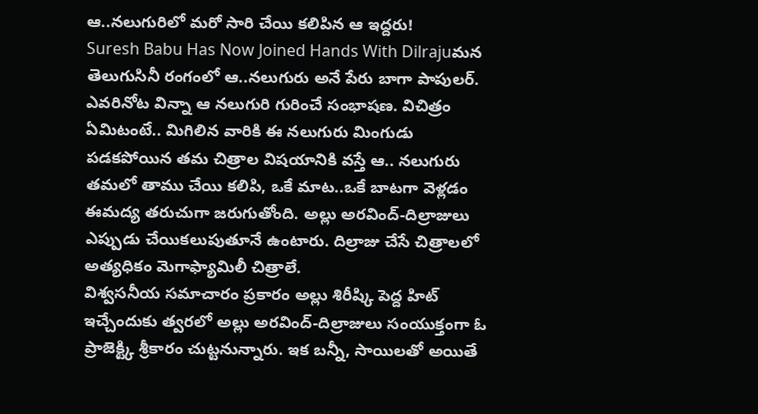ఆ..నలుగురిలో మరో సారి చేయి కలిపిన ఆ ఇద్దరు!
Suresh Babu Has Now Joined Hands With Dilrajuమన తెలుగుసినీ రంగంలో ఆ..నలుగురు అనే పేరు బాగా పాపులర్. ఎవరినోట విన్నా ఆ నలుగురి గురించే సంభాషణ. విచిత్రం ఏమిటంటే.. మిగిలిన వారికి ఈ నలుగురు మింగుడు పడకపోయిన తమ చిత్రాల విషయానికి వస్తే ఆ.. నలుగురు తమలో తాము చేయి కలిపి, ఒకే మాట..ఒకే బాటగా వెళ్లడం ఈమద్య తరుచుగా జరుగుతోంది. అల్లు అరవింద్-దిల్రాజులు ఎప్పుడు చేయికలుపుతూనే ఉంటారు. దిల్రాజు చేసే చిత్రాలలో అత్యధికం మెగాఫ్యామిలీ చిత్రాలే.
విశ్వసనీయ సమాచారం ప్రకారం అల్లు శిరీష్కి పెద్ద హిట్ ఇచ్చేందుకు త్వరలో అల్లు అరవింద్-దిల్రాజులు సంయుక్తంగా ఓ ప్రాజెక్ట్కి శ్రీకారం చుట్టనున్నారు. ఇక బన్నీ, సాయిలతో అయితే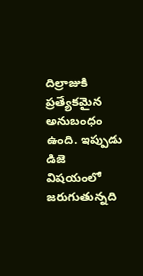దిల్రాజుకి ప్రత్యేకమైన అనుబంధం ఉంది. ఇప్పుడు డిజె విషయంలో జరుగుతున్నది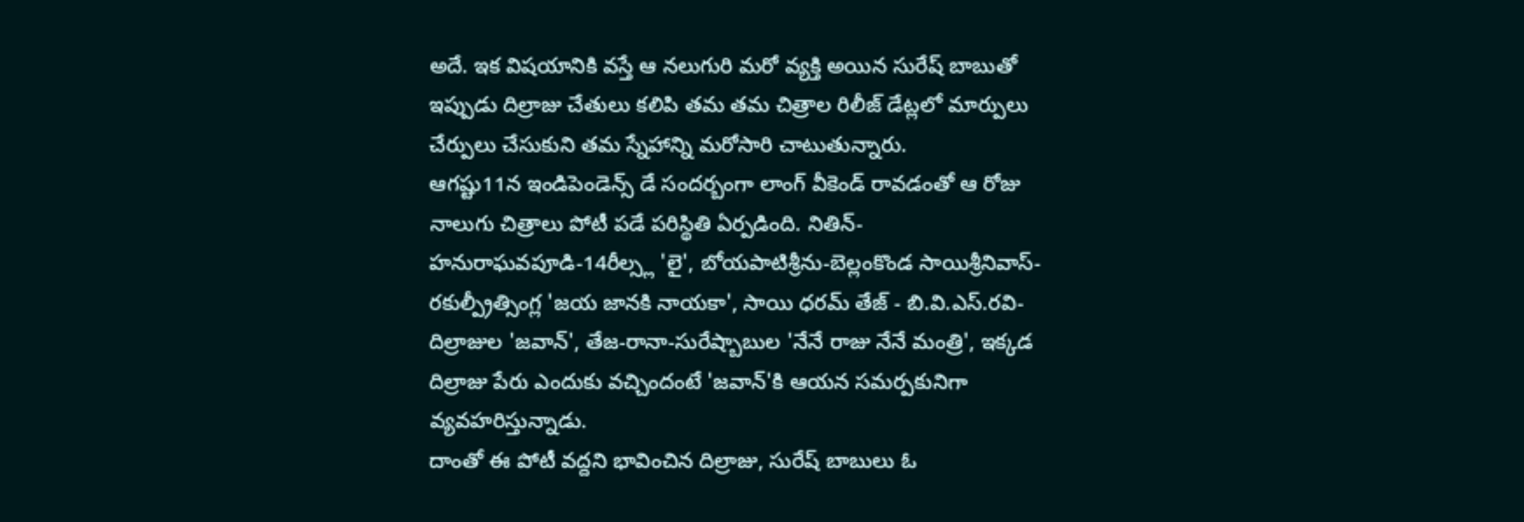అదే. ఇక విషయానికి వస్తే ఆ నలుగురి మరో వ్యక్తి అయిన సురేష్ బాబుతో ఇప్పుడు దిల్రాజు చేతులు కలిపి తమ తమ చిత్రాల రిలీజ్ డేట్లలో మార్పులు చేర్పులు చేసుకుని తమ స్నేహాన్ని మరోసారి చాటుతున్నారు.
ఆగష్టు11న ఇండిపెండెన్స్ డే సందర్బంగా లాంగ్ వీకెండ్ రావడంతో ఆ రోజు నాలుగు చిత్రాలు పోటీ పడే పరిస్థితి ఏర్పడింది. నితిన్-హనురాఘవపూడి-14రీల్స్ల 'లై', బోయపాటిశ్రీను-బెల్లంకొండ సాయిశ్రీనివాస్-రకుల్ప్రీత్సింగ్ల 'జయ జానకి నాయకా', సాయి ధరమ్ తేజ్ - బి.వి.ఎస్.రవి-దిల్రాజుల 'జవాన్', తేజ-రానా-సురేష్బాబుల 'నేనే రాజు నేనే మంత్రి', ఇక్కడ దిల్రాజు పేరు ఎందుకు వచ్చిందంటే 'జవాన్'కి ఆయన సమర్పకునిగా వ్యవహరిస్తున్నాడు.
దాంతో ఈ పోటీ వద్దని భావించిన దిల్రాజు, సురేష్ బాబులు ఓ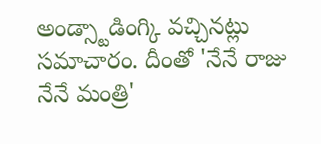అండ్స్టాడింగ్కి వచ్చినట్లు సమాచారం. దీంతో 'నేనే రాజు నేనే మంత్రి'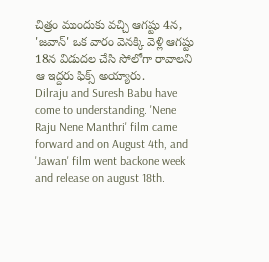చిత్రం ముందుకు వచ్చి ఆగష్టు 4న, 'జవాన్' ఒక వారం వెనక్కి వెళ్లి ఆగష్టు 18న విడుదల చేసి సోలోగా రావాలని ఆ ఇద్దరు ఫిక్స్ అయ్యారు.
Dilraju and Suresh Babu have come to understanding. 'Nene Raju Nene Manthri' film came forward and on August 4th, and 'Jawan' film went backone week and release on august 18th.